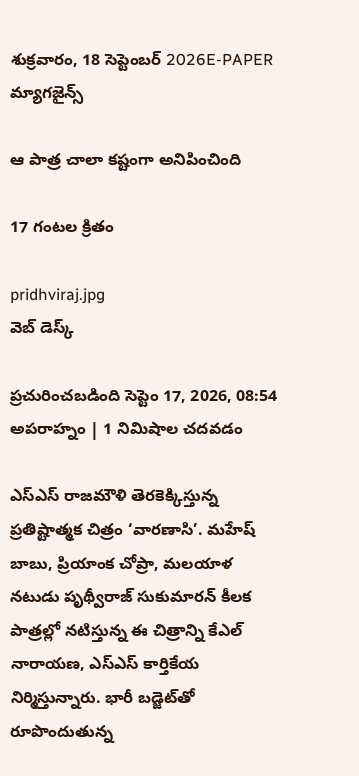శుక్రవారం, 18 సెప్టెంబర్ 2026E-PAPER
మ్యాగజైన్స్

ఆ పాత్ర చాలా కష్టంగా అనిపించింది

17 గంటల క్రితం

pridhviraj.jpg
వెబ్ డెస్క్

ప్రచురించబడింది సెప్టెం 17, 2026, 08:54 అపరాహ్నం | 1 నిమిషాల చదవడం

ఎస్ఎస్ రాజమౌళి తెరకెక్కిస్తున్న ప్రతిష్టాత్మక చిత్రం ‘వారణాసి’. మహేష్ బాబు, ప్రియాంక చోప్రా, మలయాళ నటుడు పృథ్వీరాజ్ సుకుమారన్ కీలక పాత్రల్లో నటిస్తున్న ఈ చిత్రాన్ని కేఎల్ నారాయణ, ఎస్‌ఎస్‌ కార్తికేయ నిర్మిస్తున్నారు. భారీ బడ్జెట్‌తో రూపొందుతున్న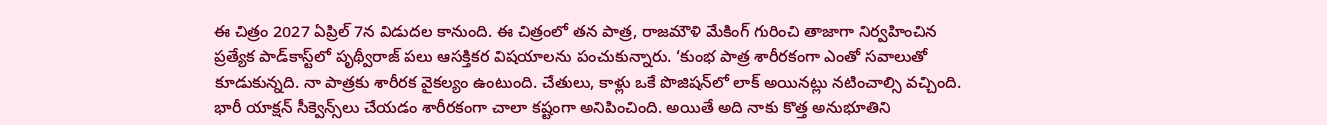ఈ చిత్రం 2027 ఏప్రిల్‌ 7న విడుదల కానుంది. ఈ చిత్రంలో తన పాత్ర, రాజమౌళి మేకింగ్‌ గురించి తాజాగా నిర్వహించిన ప్రత్యేక పాడ్‌కాస్ట్‌లో పృథ్వీరాజ్ పలు ఆసక్తికర విషయాలను పంచుకున్నారు. ‘కుంభ పాత్ర శారీరకంగా ఎంతో సవాలుతో కూడుకున్నది. నా పాత్రకు శారీరక వైకల్యం ఉంటుంది. చేతులు, కాళ్లు ఒకే పొజిషన్‌లో లాక్‌ అయినట్లు నటించాల్సి వచ్చింది. భారీ యాక్షన్ సీక్వెన్స్‌లు చేయడం శారీరకంగా చాలా కష్టంగా అనిపించింది. అయితే అది నాకు కొత్త అనుభూతిని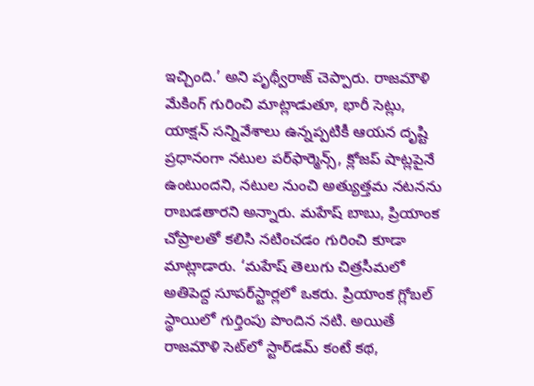ఇచ్చింది.’ అని పృథ్వీరాజ్ చెప్పారు. రాజమౌళి మేకింగ్‌ గురించి మాట్లాడుతూ, భారీ సెట్లు, యాక్షన్ సన్నివేశాలు ఉన్నప్పటికీ ఆయన దృష్టి ప్రధానంగా నటుల పర్‌ఫార్మెన్స్, క్లోజప్ షాట్లపైనే ఉంటుందని, నటుల నుంచి అత్యుత్తమ నటనను రాబడతారని అన్నారు. మహేష్ బాబు, ప్రియాంక చోప్రాలతో కలిసి నటించడం గురించి కూడా మాట్లాడారు. ‘మహేష్ తెలుగు చిత్రసీమలో అతిపెద్ద సూపర్‌స్టార్లలో ఒకరు. ప్రియాంక గ్లోబల్ స్థాయిలో గుర్తింపు పొందిన నటి. అయితే రాజమౌళి సెట్‌లో స్టార్‌డమ్ కంటే కథ,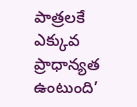పాత్రలకే ఎక్కువ ప్రాధాన్యత ఉంటుంది’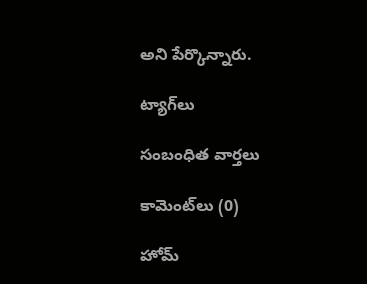అని పేర్కొన్నారు.

ట్యాగ్‌లు

సంబంధిత వార్తలు

కామెంట్‌లు (0)

హోమ్